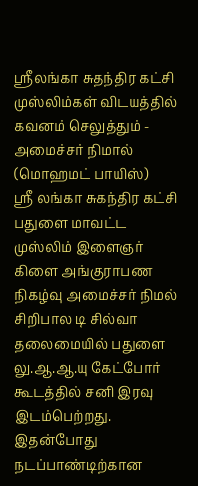ஸ்ரீலங்கா சுதந்திர கட்சி முஸ்லிம்கள் விடயத்தில் கவனம் செலுத்தும் - அமைச்சர் நிமால்
(மொஹமட் பாயிஸ்)
ஸ்ரீ லங்கா சுகந்திர கட்சி பதுளை மாவட்ட முஸ்லிம் இளைஞர் கிளை அங்குராபண நிகழ்வு அமைச்சர் நிமல் சிறிபால டி சில்வா தலைமையில் பதுளை லு.ஆ.ஆ.யு கேட்போர் கூடத்தில் சனி இரவு இடம்பெற்றது. இதன்போது நடப்பாண்டிற்கான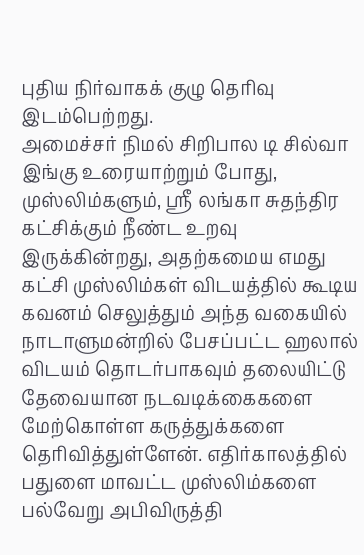புதிய நிர்வாகக் குழு தெரிவு இடம்பெற்றது.
அமைச்சர் நிமல் சிறிபால டி சில்வா இங்கு உரையாற்றும் போது,
முஸ்லிம்களும், ஸ்ரீ லங்கா சுதந்திர கட்சிக்கும் நீண்ட உறவு இருக்கின்றது, அதற்கமைய எமது கட்சி முஸ்லிம்கள் விடயத்தில் கூடிய கவனம் செலுத்தும் அந்த வகையில் நாடாளுமன்றில் பேசப்பட்ட ஹலால் விடயம் தொடர்பாகவும் தலையிட்டு தேவையான நடவடிக்கைகளை மேற்கொள்ள கருத்துக்களை தெரிவித்துள்ளேன். எதிர்காலத்தில் பதுளை மாவட்ட முஸ்லிம்களை பல்வேறு அபிவிருத்தி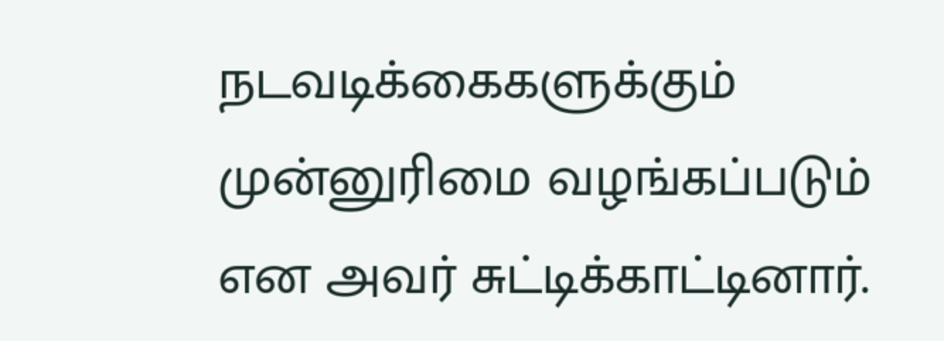நடவடிக்கைகளுக்கும் முன்னுரிமை வழங்கப்படும் என அவர் சுட்டிக்காட்டினார்.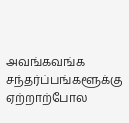அவங்கவங்க சந்தர்ப்பங்களூக்கு ஏற்றாற்போல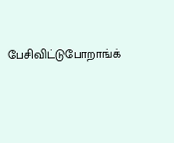பேசிவிட்டுபோறாங்க்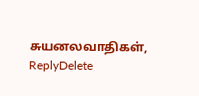சுயனலவாதிகள்,
ReplyDelete